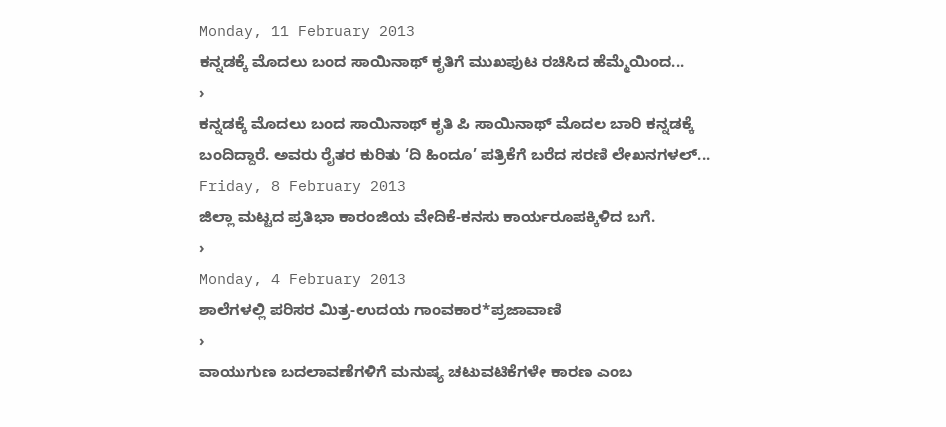Monday, 11 February 2013
ಕನ್ನಡಕ್ಕೆ ಮೊದಲು ಬಂದ ಸಾಯಿನಾಥ್ ಕೃತಿಗೆ ಮುಖಪುಟ ರಚಿಸಿದ ಹೆಮ್ಮೆಯಿಂದ...
›
ಕನ್ನಡಕ್ಕೆ ಮೊದಲು ಬಂದ ಸಾಯಿನಾಥ್ ಕೃತಿ ಪಿ ಸಾಯಿನಾಥ್ ಮೊದಲ ಬಾರಿ ಕನ್ನಡಕ್ಕೆ ಬಂದಿದ್ದಾರೆ. ಅವರು ರೈತರ ಕುರಿತು ‘ದಿ ಹಿಂದೂ’ ಪತ್ರಿಕೆಗೆ ಬರೆದ ಸರಣಿ ಲೇಖನಗಳಲ್...
Friday, 8 February 2013
ಜಿಲ್ಲಾ ಮಟ್ಟದ ಪ್ರತಿಭಾ ಕಾರಂಜಿಯ ವೇದಿಕೆ-ಕನಸು ಕಾರ್ಯರೂಪಕ್ಕಿಳಿದ ಬಗೆ.
›
Monday, 4 February 2013
ಶಾಲೆಗಳಲ್ಲಿ ಪರಿಸರ ಮಿತ್ರ-ಉದಯ ಗಾಂವಕಾರ*ಪ್ರಜಾವಾಣಿ
›
ವಾಯುಗುಣ ಬದಲಾವಣೆಗಳಿಗೆ ಮನುಷ್ಯ ಚಟುವಟಿಕೆಗಳೇ ಕಾರಣ ಎಂಬ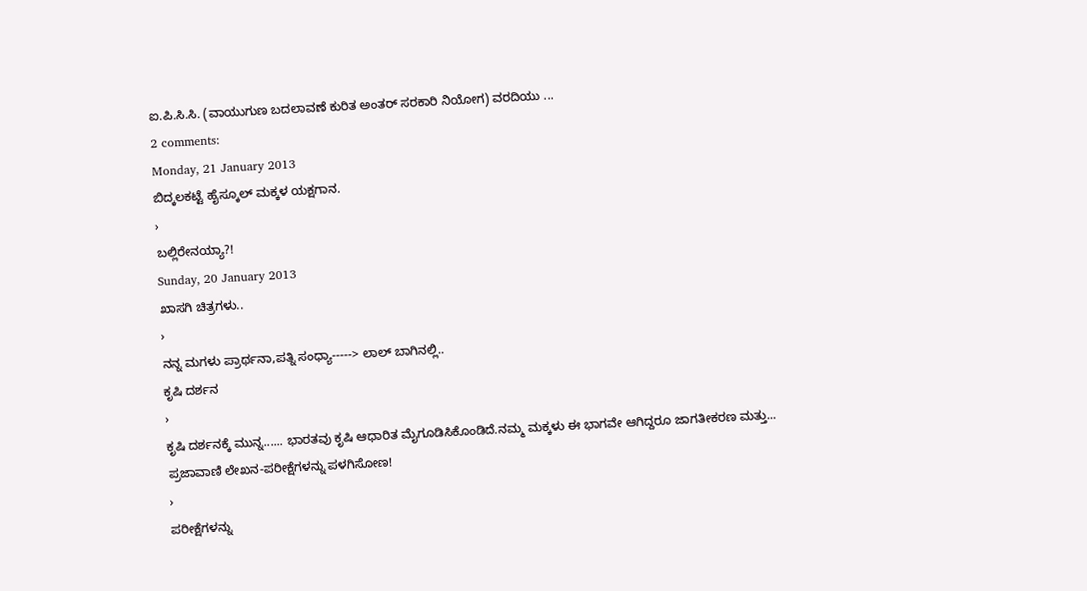ಐ.ಪಿ.ಸಿ.ಸಿ. (ವಾಯುಗುಣ ಬದಲಾವಣೆ ಕುರಿತ ಅಂತರ್ ಸರಕಾರಿ ನಿಯೋಗ) ವರದಿಯು ...
2 comments:
Monday, 21 January 2013
ಬಿದ್ಕಲಕಟ್ಟೆ ಹೈಸ್ಕೂಲ್ ಮಕ್ಕಳ ಯಕ್ಷಗಾನ.
›
ಬಲ್ಲಿರೇನಯ್ಯಾ?!
Sunday, 20 January 2013
ಖಾಸಗಿ ಚಿತ್ರಗಳು..
›
ನನ್ನ ಮಗಳು ಪ್ರಾರ್ಥನಾ,ಪತ್ನಿ ಸಂಧ್ಯಾ-----> ಲಾಲ್ ಬಾಗಿನಲ್ಲಿ..
ಕೃಷಿ ದರ್ಶನ
›
ಕೃಷಿ ದರ್ಶನಕ್ಕೆ ಮುನ್ನ...... ಭಾರತವು ಕೃಷಿ ಆಧಾರಿತ ಮೈಗೂಡಿಸಿಕೊಂಡಿದೆ.ನಮ್ಮ ಮಕ್ಕಳು ಈ ಭಾಗವೇ ಆಗಿದ್ದರೂ ಜಾಗತೀಕರಣ ಮತ್ತು...
ಪ್ರಜಾವಾಣಿ ಲೇಖನ-ಪರೀಕ್ಷೆಗಳನ್ನು ಪಳಗಿಸೋಣ!
›
ಪರೀಕ್ಷೆಗಳನ್ನು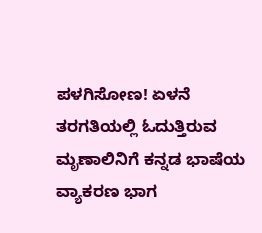ಪಳಗಿಸೋಣ! ಏಳನೆ ತರಗತಿಯಲ್ಲಿ ಓದುತ್ತಿರುವ ಮೃಣಾಲಿನಿಗೆ ಕನ್ನಡ ಭಾಷೆಯ ವ್ಯಾಕರಣ ಭಾಗ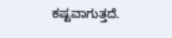ಕಷ್ಟವಾಗುತ್ತದೆ.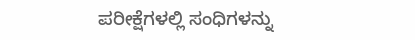ಪರೀಕ್ಷೆಗಳಲ್ಲಿ ಸಂಧಿಗಳನ್ನು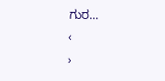ಗುರ...
‹
›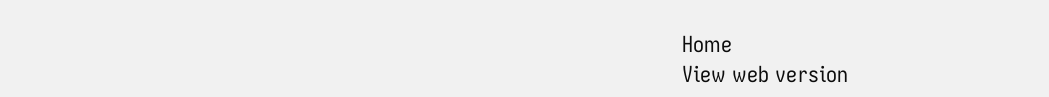Home
View web version